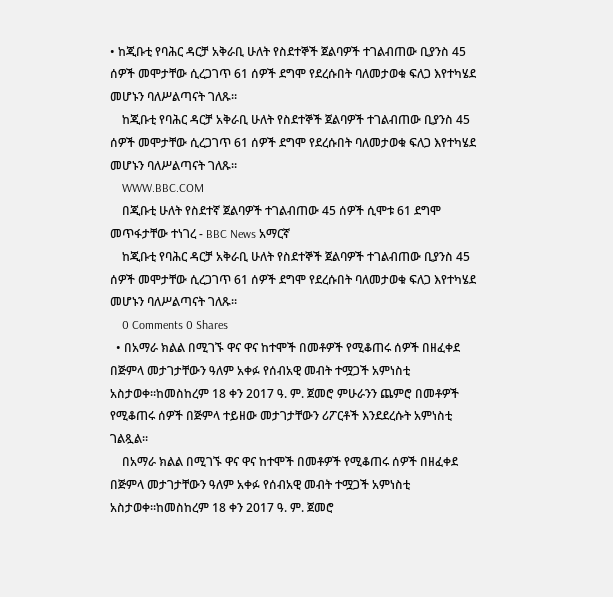• ከጂቡቲ የባሕር ዳርቻ አቅራቢ ሁለት የስደተኞች ጀልባዎች ተገልብጠው ቢያንስ 45 ሰዎች መሞታቸው ሲረጋገጥ 61 ሰዎች ደግሞ የደረሱበት ባለመታወቁ ፍለጋ እየተካሄደ መሆኑን ባለሥልጣናት ገለጹ።
    ከጂቡቲ የባሕር ዳርቻ አቅራቢ ሁለት የስደተኞች ጀልባዎች ተገልብጠው ቢያንስ 45 ሰዎች መሞታቸው ሲረጋገጥ 61 ሰዎች ደግሞ የደረሱበት ባለመታወቁ ፍለጋ እየተካሄደ መሆኑን ባለሥልጣናት ገለጹ።
    WWW.BBC.COM
    በጂቡቲ ሁለት የስደተኛ ጀልባዎች ተገልብጠው 45 ሰዎች ሲሞቱ 61 ደግሞ መጥፋታቸው ተነገረ - BBC News አማርኛ
    ከጂቡቲ የባሕር ዳርቻ አቅራቢ ሁለት የስደተኞች ጀልባዎች ተገልብጠው ቢያንስ 45 ሰዎች መሞታቸው ሲረጋገጥ 61 ሰዎች ደግሞ የደረሱበት ባለመታወቁ ፍለጋ እየተካሄደ መሆኑን ባለሥልጣናት ገለጹ።
    0 Comments 0 Shares
  • በአማራ ክልል በሚገኙ ዋና ዋና ከተሞች በመቶዎች የሚቆጠሩ ሰዎች በዘፈቀደ በጅምላ መታገታቸውን ዓለም አቀፉ የሰብአዊ መብት ተሟጋች አምነስቲ አስታወቀ።ከመስከረም 18 ቀን 2017 ዓ. ም. ጀመሮ ምሁራንን ጨምሮ በመቶዎች የሚቆጠሩ ሰዎች በጅምላ ተይዘው መታገታቸውን ሪፖርቶች እንደደረሱት አምነስቲ ገልጿል።
    በአማራ ክልል በሚገኙ ዋና ዋና ከተሞች በመቶዎች የሚቆጠሩ ሰዎች በዘፈቀደ በጅምላ መታገታቸውን ዓለም አቀፉ የሰብአዊ መብት ተሟጋች አምነስቲ አስታወቀ።ከመስከረም 18 ቀን 2017 ዓ. ም. ጀመሮ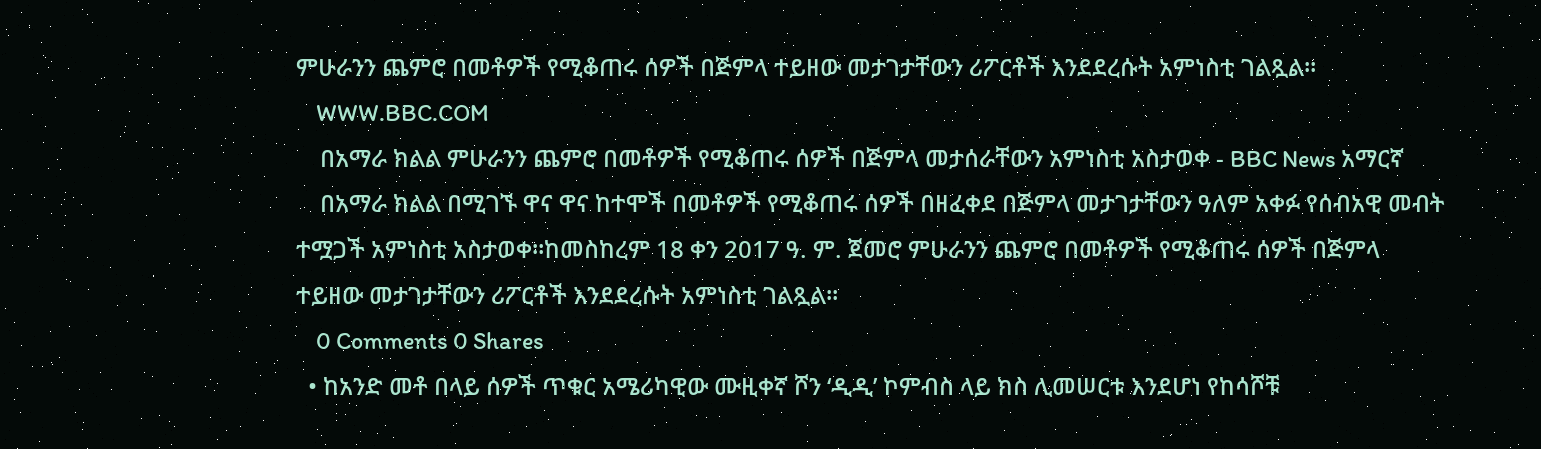ምሁራንን ጨምሮ በመቶዎች የሚቆጠሩ ሰዎች በጅምላ ተይዘው መታገታቸውን ሪፖርቶች እንደደረሱት አምነስቲ ገልጿል።
    WWW.BBC.COM
    በአማራ ክልል ምሁራንን ጨምሮ በመቶዎች የሚቆጠሩ ሰዎች በጅምላ መታሰራቸውን አምነስቲ አስታወቀ - BBC News አማርኛ
    በአማራ ክልል በሚገኙ ዋና ዋና ከተሞች በመቶዎች የሚቆጠሩ ሰዎች በዘፈቀደ በጅምላ መታገታቸውን ዓለም አቀፉ የሰብአዊ መብት ተሟጋች አምነስቲ አስታወቀ።ከመስከረም 18 ቀን 2017 ዓ. ም. ጀመሮ ምሁራንን ጨምሮ በመቶዎች የሚቆጠሩ ሰዎች በጅምላ ተይዘው መታገታቸውን ሪፖርቶች እንደደረሱት አምነስቲ ገልጿል።
    0 Comments 0 Shares
  • ከአንድ መቶ በላይ ሰዎች ጥቁር አሜሪካዊው ሙዚቀኛ ሾን ‘ዲዲ’ ኮምብስ ላይ ክስ ሊመሠርቱ እንደሆነ የከሳሾቹ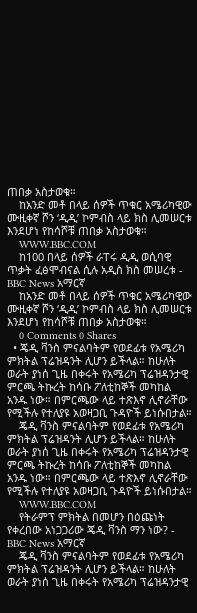ጠበቃ አስታወቁ።
    ከአንድ መቶ በላይ ሰዎች ጥቁር አሜሪካዊው ሙዚቀኛ ሾን ‘ዲዲ’ ኮምብስ ላይ ክስ ሊመሠርቱ እንደሆነ የከሳሾቹ ጠበቃ አስታወቁ።
    WWW.BBC.COM
    ከ100 በላይ ሰዎች ራፐሩ ዲዲ ወሲባዊ ጥቃት ፈፅሞብናል ሲሉ አዲስ ክስ መሠረቱ - BBC News አማርኛ
    ከአንድ መቶ በላይ ሰዎች ጥቁር አሜሪካዊው ሙዚቀኛ ሾን ‘ዲዲ’ ኮምብስ ላይ ክስ ሊመሠርቱ እንደሆነ የከሳሾቹ ጠበቃ አስታወቁ።
    0 Comments 0 Shares
  • ጄዲ ቫንስ ምናልባትም የወደፊቱ የአሜሪካ ምክትል ፕሬዝዳንት ሊሆን ይችላል። ከሁለት ወራት ያነሰ ጊዜ በቀሩት የአሜሪካ ፕሬዝዳንታዊ ምርጫ ትኩረት ከሳቡ ፖለቲከኞች መካከል አንዱ ነው። በምርጫው ላይ ተጽእኖ ሊኖራቸው የሚችሉ የተለያዩ አወዛጋቢ ጉዳዮች ይነሱበታል።
    ጄዲ ቫንስ ምናልባትም የወደፊቱ የአሜሪካ ምክትል ፕሬዝዳንት ሊሆን ይችላል። ከሁለት ወራት ያነሰ ጊዜ በቀሩት የአሜሪካ ፕሬዝዳንታዊ ምርጫ ትኩረት ከሳቡ ፖለቲከኞች መካከል አንዱ ነው። በምርጫው ላይ ተጽእኖ ሊኖራቸው የሚችሉ የተለያዩ አወዛጋቢ ጉዳዮች ይነሱበታል።
    WWW.BBC.COM
    የትራምፕ ምክትል በመሆን በዕጩነት የቀረበው አነጋጋሪው ጄዲ ቫንስ ማን ነው? - BBC News አማርኛ
    ጄዲ ቫንስ ምናልባትም የወደፊቱ የአሜሪካ ምክትል ፕሬዝዳንት ሊሆን ይችላል። ከሁለት ወራት ያነሰ ጊዜ በቀሩት የአሜሪካ ፕሬዝዳንታዊ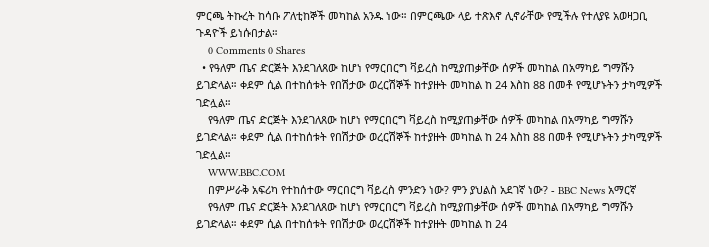ምርጫ ትኩረት ከሳቡ ፖለቲከኞች መካከል አንዱ ነው። በምርጫው ላይ ተጽእኖ ሊኖራቸው የሚችሉ የተለያዩ አወዛጋቢ ጉዳዮች ይነሱበታል።
    0 Comments 0 Shares
  • የዓለም ጤና ድርጅት እንደገለጸው ከሆነ የማርበርግ ቫይረስ ከሚያጠቃቸው ሰዎች መካከል በአማካይ ግማሹን ይገድላል። ቀደም ሲል በተከሰቱት የበሽታው ወረርሽኞች ከተያዙት መካከል ከ 24 እስከ 88 በመቶ የሚሆኑትን ታካሚዎች ገድሏል።
    የዓለም ጤና ድርጅት እንደገለጸው ከሆነ የማርበርግ ቫይረስ ከሚያጠቃቸው ሰዎች መካከል በአማካይ ግማሹን ይገድላል። ቀደም ሲል በተከሰቱት የበሽታው ወረርሽኞች ከተያዙት መካከል ከ 24 እስከ 88 በመቶ የሚሆኑትን ታካሚዎች ገድሏል።
    WWW.BBC.COM
    በምሥራቅ አፍሪካ የተከሰተው ማርበርግ ቫይረስ ምንድን ነው? ምን ያህልስ አደገኛ ነው? - BBC News አማርኛ
    የዓለም ጤና ድርጅት እንደገለጸው ከሆነ የማርበርግ ቫይረስ ከሚያጠቃቸው ሰዎች መካከል በአማካይ ግማሹን ይገድላል። ቀደም ሲል በተከሰቱት የበሽታው ወረርሽኞች ከተያዙት መካከል ከ 24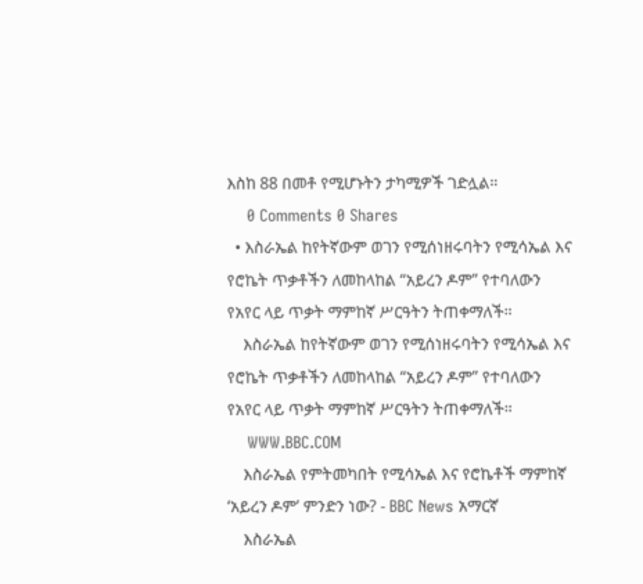እስከ 88 በመቶ የሚሆኑትን ታካሚዎች ገድሏል።
    0 Comments 0 Shares
  • እስራኤል ከየትኛውም ወገን የሚሰነዘሩባትን የሚሳኤል እና የሮኬት ጥቃቶችን ለመከላከል “አይረን ዶም” የተባለውን የአየር ላይ ጥቃት ማምከኛ ሥርዓትን ትጠቀማለች።
    እስራኤል ከየትኛውም ወገን የሚሰነዘሩባትን የሚሳኤል እና የሮኬት ጥቃቶችን ለመከላከል “አይረን ዶም” የተባለውን የአየር ላይ ጥቃት ማምከኛ ሥርዓትን ትጠቀማለች።
    WWW.BBC.COM
    እስራኤል የምትመካበት የሚሳኤል እና የሮኬቶች ማምከኛ ‘አይረን ዶም’ ምንድን ነው? - BBC News አማርኛ
    እስራኤል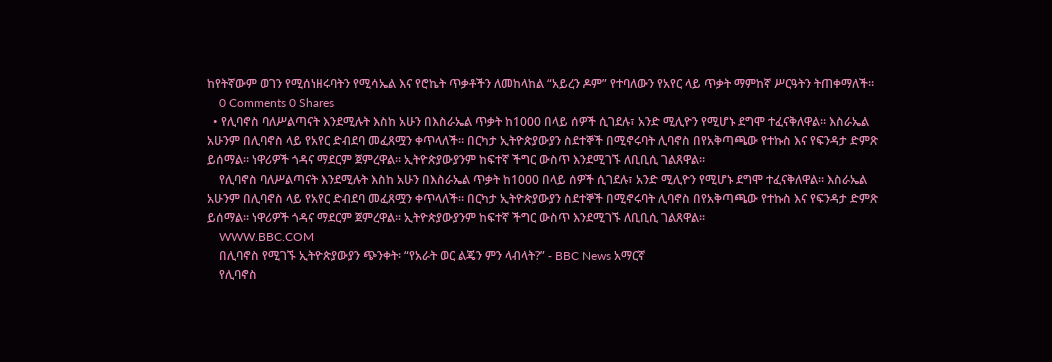ከየትኛውም ወገን የሚሰነዘሩባትን የሚሳኤል እና የሮኬት ጥቃቶችን ለመከላከል “አይረን ዶም” የተባለውን የአየር ላይ ጥቃት ማምከኛ ሥርዓትን ትጠቀማለች።
    0 Comments 0 Shares
  • የሊባኖስ ባለሥልጣናት እንደሚሉት እስከ አሁን በእስራኤል ጥቃት ከ1000 በላይ ሰዎች ሲገደሉ፣ አንድ ሚሊዮን የሚሆኑ ደግሞ ተፈናቅለዋል። እስራኤል አሁንም በሊባኖስ ላይ የአየር ድብደባ መፈጸሟን ቀጥላለች። በርካታ ኢትዮጵያውያን ስደተኞች በሚኖሩባት ሊባኖስ በየአቅጣጫው የተኩስ እና የፍንዳታ ድምጽ ይሰማል። ነዋሪዎች ጎዳና ማደርም ጀምረዋል። ኢትዮጵያውያንም ከፍተኛ ችግር ውስጥ እንደሚገኙ ለቢቢሲ ገልጸዋል።
    የሊባኖስ ባለሥልጣናት እንደሚሉት እስከ አሁን በእስራኤል ጥቃት ከ1000 በላይ ሰዎች ሲገደሉ፣ አንድ ሚሊዮን የሚሆኑ ደግሞ ተፈናቅለዋል። እስራኤል አሁንም በሊባኖስ ላይ የአየር ድብደባ መፈጸሟን ቀጥላለች። በርካታ ኢትዮጵያውያን ስደተኞች በሚኖሩባት ሊባኖስ በየአቅጣጫው የተኩስ እና የፍንዳታ ድምጽ ይሰማል። ነዋሪዎች ጎዳና ማደርም ጀምረዋል። ኢትዮጵያውያንም ከፍተኛ ችግር ውስጥ እንደሚገኙ ለቢቢሲ ገልጸዋል።
    WWW.BBC.COM
    በሊባኖስ የሚገኙ ኢትዮጵያውያን ጭንቀት፡ “የአራት ወር ልጄን ምን ላብላት?” - BBC News አማርኛ
    የሊባኖስ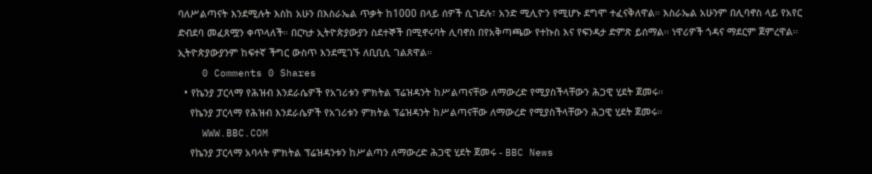ባለሥልጣናት እንደሚሉት እስከ አሁን በእስራኤል ጥቃት ከ1000 በላይ ሰዎች ሲገደሉ፣ አንድ ሚሊዮን የሚሆኑ ደግሞ ተፈናቅለዋል። እስራኤል አሁንም በሊባኖስ ላይ የአየር ድብደባ መፈጸሟን ቀጥላለች። በርካታ ኢትዮጵያውያን ስደተኞች በሚኖሩባት ሊባኖስ በየአቅጣጫው የተኩስ እና የፍንዳታ ድምጽ ይሰማል። ነዋሪዎች ጎዳና ማደርም ጀምረዋል። ኢትዮጵያውያንም ከፍተኛ ችግር ውስጥ እንደሚገኙ ለቢቢሲ ገልጸዋል።
    0 Comments 0 Shares
  • የኬንያ ፓርላማ የሕዝብ እንደራሴዎች የአገሪቱን ምክትል ፕሬዝዳንት ከሥልጣናቸው ለማውረድ የሚያስችላቸውን ሕጋዊ ሂደት ጀመሩ።
    የኬንያ ፓርላማ የሕዝብ እንደራሴዎች የአገሪቱን ምክትል ፕሬዝዳንት ከሥልጣናቸው ለማውረድ የሚያስችላቸውን ሕጋዊ ሂደት ጀመሩ።
    WWW.BBC.COM
    የኬንያ ፓርላማ አባላት ምክትል ፕሬዝዳንቱን ከሥልጣን ለማውረድ ሕጋዊ ሂደት ጀመሩ - BBC News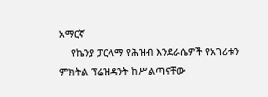አማርኛ
    የኬንያ ፓርላማ የሕዝብ እንደራሴዎች የአገሪቱን ምክትል ፕሬዝዳንት ከሥልጣናቸው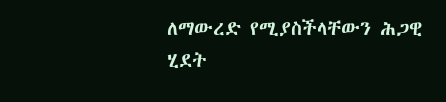ለማውረድ የሚያስችላቸውን ሕጋዊ ሂደት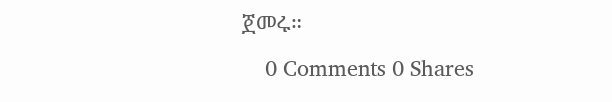ጀመሩ።
    0 Comments 0 Shares